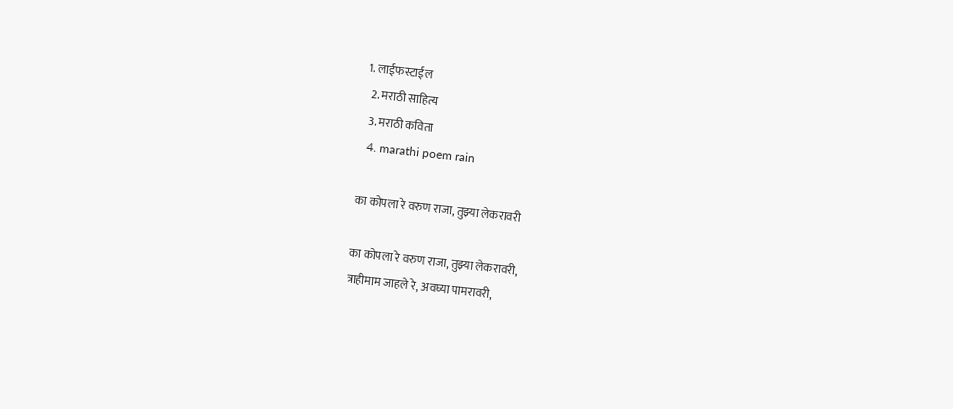1. लाईफस्टाईल
  2. मराठी साहित्य
  3. मराठी कविता
  4. marathi poem rain

का कोपला रे वरुण राजा, तुझ्या लेकरावरी

का कोपला रे वरुण राजा, तुझ्या लेकरावरी,
त्राहीमाम जाहले रे, अवघ्या पामरावरी,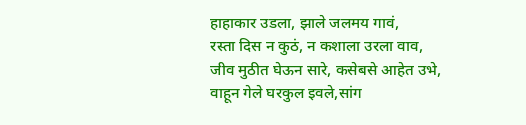हाहाकार उडला, झाले जलमय गावं,
रस्ता दिस न कुठं, न कशाला उरला वाव,
जीव मुठीत घेऊन सारे, कसेबसे आहेत उभे,
वाहून गेले घरकुल इवले,सांग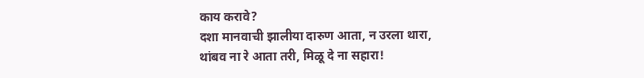काय करावे?
दशा मानवाची झालीया दारुण आता, न उरला थारा,
थांबव ना रे आता तरी, मिळू दे ना सहारा!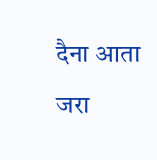दैना आता जरा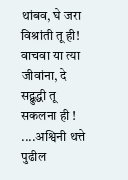थांबव, घे जरा विश्रांती तू ही!
वाचवा या त्या जीवांना, दे सद्बुद्धी तू सकलना ही !
....अश्विनी थत्ते
पुढील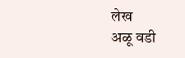लेख
अळू वडी